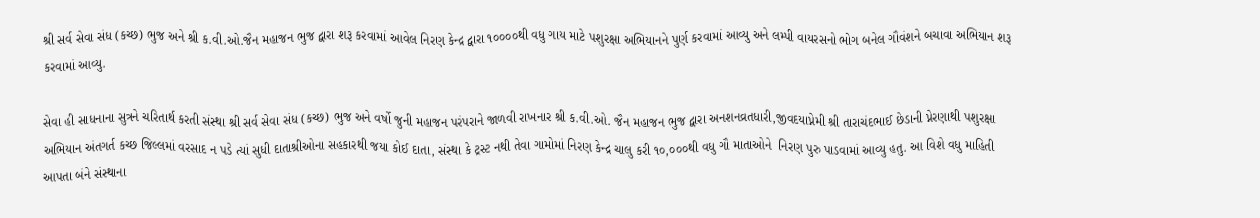શ્રી સર્વ સેવા સંધ (કચ્છ) ભુજ અને શ્રી ક.વી.ઓ.જૈન મહાજન ભુજ દ્વારા શરૂ કરવામાં આવેલ નિરણ કેન્દ્ર દ્વારા ૧૦૦૦૦થી વધુ ગાય માટે પશુરક્ષા અભિયાનને પુર્ણ કરવામાં આવ્યુ અને લમ્પી વાયરસનો ભોગ બનેલ ગૌવંશને બચાવા અભિયાન શરૂ કરવામાં આવ્યુ.

સેવા હી સાધનાના સુત્રને ચરિતાર્થ કરતી સંસ્થા શ્રી સર્વ સેવા સંધ (કચ્છ) ભુજ અને વર્ષો જુની મહાજન પરંપરાને જાળવી રાખનાર શ્રી ક.વી.ઓ. જૈન મહાજન ભુજ દ્વારા અનશનવ્રતધારી,જીવદયાપ્નેમી શ્રી તારાચંદભાઈ છેડાની પ્નેરણાથી પશુરક્ષા અભિયાન અંતગર્ત કચ્છ જિલ્લમાં વરસાદ ન પડે ત્યાં સુધી દાતાશ્રીઓના સહકારથી જયા કોઈ દાતા, સંસ્થા કે ટ્રસ્ટ નથી તેવા ગામોમાં નિરણ કેન્દ્ર ચાલુ કરી ૧૦,૦૦૦થી વધુ ગૌ માતાઓને  નિરણ પુરુ પાડવામાં આવ્યુ હતુ. આ વિશે વધુ માહિતી આપતા બંને સંસ્થાના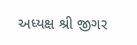અધ્યક્ષ શ્રી જીગર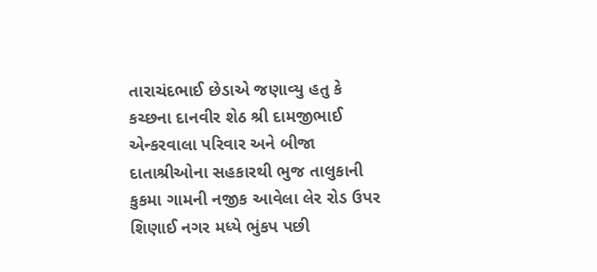તારાચંદભાઈ છેડાએ જણાવ્યુ હતુ કે કચ્છના દાનવીર શેઠ શ્રી દામજીભાઈ એન્કરવાલા પરિવાર અને બીજા દાતાશ્રીઓના સહકારથી ભુજ તાલુકાની કુકમા ગામની નજીક આવેલા લેર રોડ ઉપર શિણાઈ નગર મધ્યે ભુંકપ પછી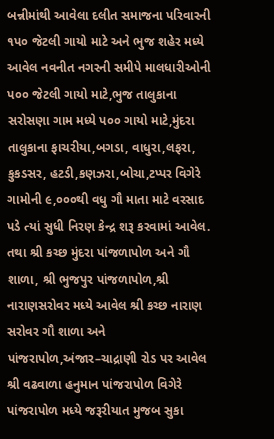બન્નીમાંથી આવેલા દલીત સમાજના પરિવારની ૧પ૦ જેટલી ગાયો માટે અને ભુજ શહેર મધ્યે આવેલ નવનીત નગરની સમીપે માલધારીઓની પ૦૦ જેટલી ગાયો માટે,ભુજ તાલુકાના સરોસણા ગામ મધ્યે પ૦૦ ગાયો માટે,મુંદરા તાલુકાના ફાચરીયા,બગડા, વાધુરા,લફરા, કુકડસર, હટડી,કણઝરા,બોચા,ટપ્પર વિગેરે ગામોની ૯,૦૦૦થી વધુ ગૌ માતા માટે વરસાદ પડે ત્યાં સુધી નિરણ કેન્દ્ર શરૂ કરવામાં આવેલ. તથા શ્રી કચ્છ મુંદરા પાંજળાપોળ અને ગૌ શાળા, શ્રી ભુજપુર પાંજળાપોળ,શ્રી નારાણસરોવર મધ્યે આવેલ શ્રી કચ્છ નારાણ સરોવર ગૌ શાળા અને પાંજરાપોળ,અંજાર–ચાદ્રાણી રોડ પર આવેલ શ્રી વઢવાળા હનુમાન પાંજરાપોળ વિગેરે પાંજરાપોળ મધ્યે જરૂરીયાત મુજબ સુકા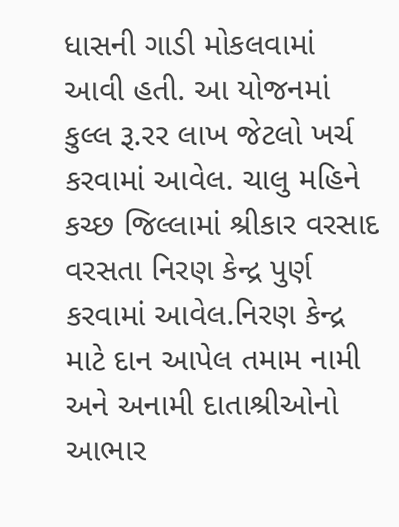ધાસની ગાડી મોકલવામાં આવી હતી. આ યોજનમાં કુલ્લ રૂ.રર લાખ જેટલો ખર્ચ કરવામાં આવેલ. ચાલુ મહિને કચ્છ જિલ્લામાં શ્રીકાર વરસાદ વરસતા નિરણ કેન્દ્ર પુર્ણ કરવામાં આવેલ.નિરણ કેન્દ્ર માટે દાન આપેલ તમામ નામી અને અનામી દાતાશ્રીઓનો આભાર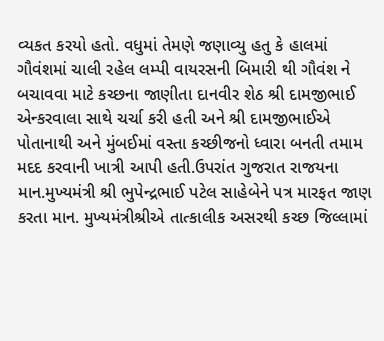વ્યકત કરયો હતો. વધુમાં તેમણે જણાવ્યુ હતુ કે હાલમાં ગૌવંશમાં ચાલી રહેલ લમ્પી વાયરસની બિમારી થી ગૌવંશ ને બચાવવા માટે કચ્છના જાણીતા દાનવીર શેઠ શ્રી દામજીભાઈ એન્કરવાલા સાથે ચર્ચા કરી હતી અને શ્રી દામજીભાઈએ પોતાનાથી અને મુંબઈમાં વસ્તા કચ્છીજનો ધ્વારા બનતી તમામ મદદ કરવાની ખાત્રી આપી હતી.ઉપરાંત ગુજરાત રાજયના માન.મુખ્યમંત્રી શ્રી ભુપેન્દ્રભાઈ પટેલ સાહેબેને પત્ર મારફત જાણ કરતા માન. મુખ્યમંત્રીશ્રીએ તાત્કાલીક અસરથી કચ્છ જિલ્લામાં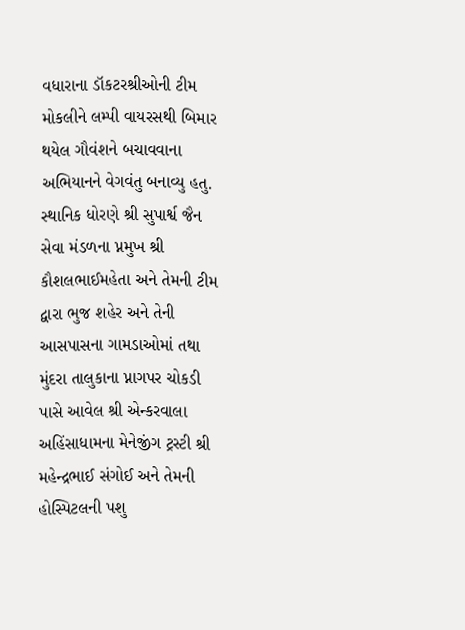વધારાના ડૉકટરશ્રીઓની ટીમ મોકલીને લમ્પી વાયરસથી બિમાર થયેલ ગૌવંશને બચાવવાના અભિયાનને વેગવંતુ બનાવ્યુ હતુ. સ્થાનિક ધોરણે શ્રી સુપાર્શ્વ જૈન સેવા મંડળના પ્નમુખ શ્રી કૌશલભાઈમહેતા અને તેમની ટીમ દ્વારા ભુજ શહેર અને તેની આસપાસના ગામડાઓમાં તથા મુંદરા તાલુકાના પ્નાગપર ચોકડી પાસે આવેલ શ્રી એન્કરવાલા અહિંસાધામના મેનેજીંગ ટ્રસ્ટી શ્રી મહેન્દ્રભાઈ સંગોઈ અને તેમની હોસ્પિટલની પશુ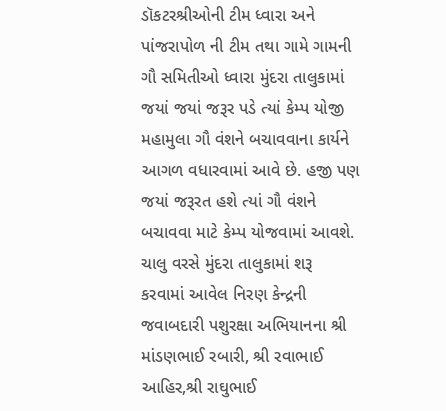ડૉકટરશ્રીઓની ટીમ ધ્વારા અને પાંજરાપોળ ની ટીમ તથા ગામે ગામની ગૌ સમિતીઓ ધ્વારા મુંદરા તાલુકામાં જયાં જયાં જરૂર પડે ત્યાં કેમ્પ યોજી મહામુલા ગૌ વંશને બચાવવાના કાર્યને આગળ વધારવામાં આવે છે. હજી પણ જયાં જરૂરત હશે ત્યાં ગૌ વંશને બચાવવા માટે કેમ્પ યોજવામાં આવશે. ચાલુ વરસે મુંદરા તાલુકામાં શરૂ કરવામાં આવેલ નિરણ કેન્દ્રની જવાબદારી પશુરક્ષા અભિયાનના શ્રી માંડણભાઈ રબારી, શ્રી રવાભાઈ આહિર,શ્રી રાઘુભાઈ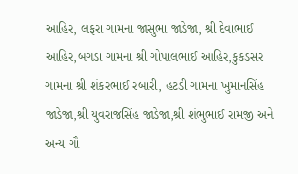આહિર, લફરા ગામના જાસુભા જાડેજા, શ્રી દેવાભાઈ આહિર,બગડા ગામના શ્રી ગોપાલભાઈ આહિર,કુકડસર ગામના શ્રી શંકરભાઈ રબારી, હટડી ગામના ખુમાનસિંહ જાડેજા,શ્રી યુવરાજસિંહ જાડેજા,શ્રી શંભુભાઈ રામજી અને અન્ય ગૌ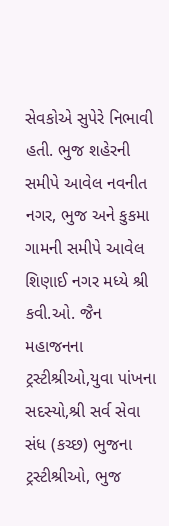સેવકોએ સુપેરે નિભાવી હતી. ભુજ શહેરની સમીપે આવેલ નવનીત નગર, ભુજ અને કુકમા ગામની સમીપે આવેલ શિણાઈ નગર મધ્યે શ્રી કવી.ઓ. જૈન મહાજનના ટ્રસ્ટીશ્રીઓ,યુવા પાંખના સદસ્યો,શ્રી સર્વ સેવા સંધ (કચ્છ) ભુજના ટ્રસ્ટીશ્રીઓ, ભુજ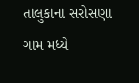તાલુકાના સરોસણા ગામ મધ્યે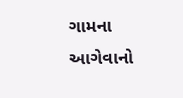ગામના આગેવાનો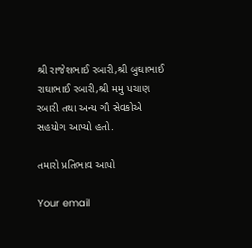શ્રી રાજેશભાઈ રબારી,શ્રી બુઘાભાઈ રાઘાભાઈ રબારી,શ્રી મમુ પચાણ રબારી તથા અન્ય ગૌ સેવકોએ સહયોગ આપ્યો હતો.

તમારો પ્રતિભાવ આપો

Your email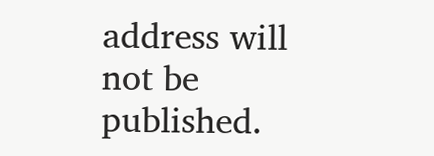address will not be published.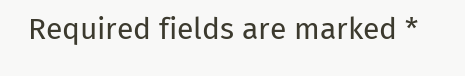Required fields are marked *